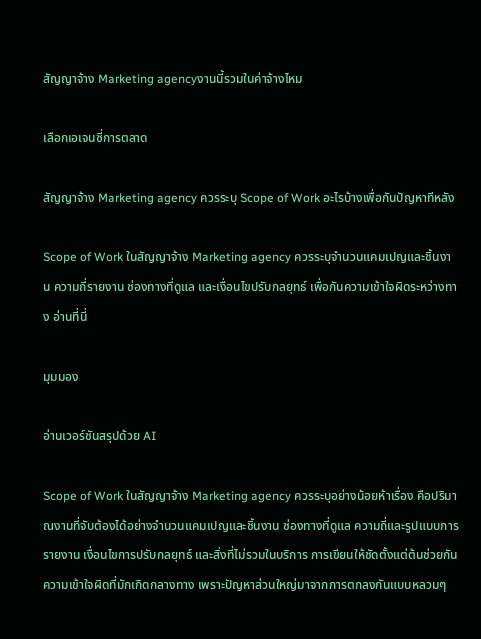สัญญาจ้าง Marketing agencyงานนี้รวมในค่าจ้างไหม

เลือกเอเจนซี่การตลาด

สัญญาจ้าง Marketing agency ควรระบุ Scope of Work อะไรบ้างเพื่อกันปัญหาทีหลัง

Scope of Work ในสัญญาจ้าง Marketing agency ควรระบุจำนวนแคมเปญและชิ้นงาน ความถี่รายงาน ช่องทางที่ดูแล และเงื่อนไขปรับกลยุทธ์ เพื่อกันความเข้าใจผิดระหว่างทาง อ่านที่นี่

มุมมอง

อ่านเวอร์ชันสรุปด้วย AI

Scope of Work ในสัญญาจ้าง Marketing agency ควรระบุอย่างน้อยห้าเรื่อง คือปริมาณงานที่จับต้องได้อย่างจำนวนแคมเปญและชิ้นงาน ช่องทางที่ดูแล ความถี่และรูปแบบการรายงาน เงื่อนไขการปรับกลยุทธ์ และสิ่งที่ไม่รวมในบริการ การเขียนให้ชัดตั้งแต่ต้นช่วยกันความเข้าใจผิดที่มักเกิดกลางทาง เพราะปัญหาส่วนใหญ่มาจากการตกลงกันแบบหลวมๆ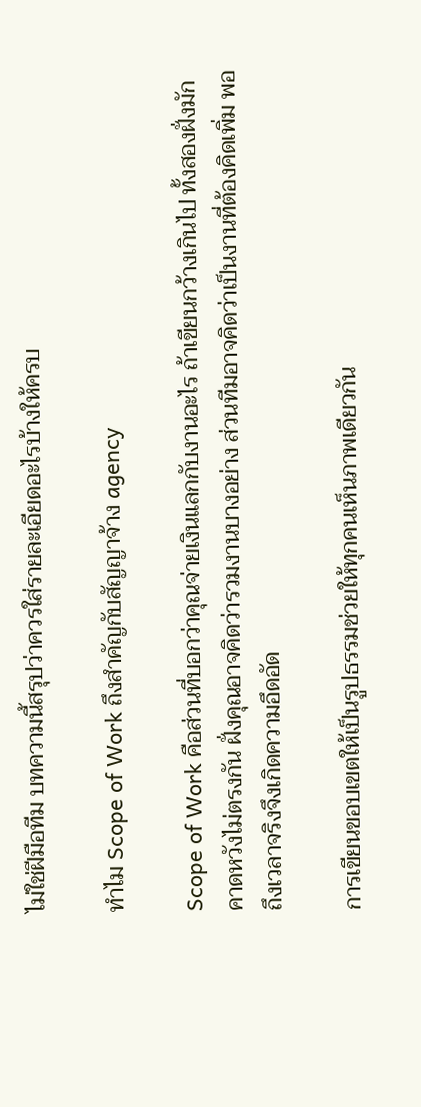ไม่ใช่ฝีมือทีม บทความนี้สรุปว่าควรใส่รายละเอียดอะไรบ้างให้ครบ

ทำไม Scope of Work ถึงสำคัญกับสัญญาจ้าง agency

Scope of Work คือส่วนที่บอกว่าคุณจ่ายเงินแลกกับงานอะไร ถ้าเขียนกว้างเกินไป ทั้งสองฝั่งมักคาดหวังไม่ตรงกัน ฝั่งคุณอาจคิดว่ารวมงานบางอย่าง ส่วนทีมอาจคิดว่าเป็นงานที่ต้องคิดเพิ่ม พอถึงเวลาจริงจึงเกิดความอึดอัด

การเขียนขอบเขตให้เป็นรูปธรรมช่วยให้ทุกคนเห็นภาพเดียวกัน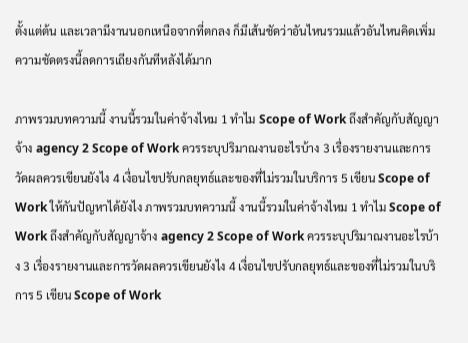ตั้งแต่ต้น และเวลามีงานนอกเหนือจากที่ตกลง ก็มีเส้นชัดว่าอันไหนรวมแล้วอันไหนคิดเพิ่ม ความชัดตรงนี้ลดการเถียงกันทีหลังได้มาก

ภาพรวมบทความนี้ งานนี้รวมในค่าจ้างไหม 1 ทำไม Scope of Work ถึงสำคัญกับสัญญาจ้าง agency 2 Scope of Work ควรระบุปริมาณงานอะไรบ้าง 3 เรื่องรายงานและการวัดผลควรเขียนยังไง 4 เงื่อนไขปรับกลยุทธ์และของที่ไม่รวมในบริการ 5 เขียน Scope of Work ให้กันปัญหาได้ยังไง ภาพรวมบทความนี้ งานนี้รวมในค่าจ้างไหม 1 ทำไม Scope of Work ถึงสำคัญกับสัญญาจ้าง agency 2 Scope of Work ควรระบุปริมาณงานอะไรบ้าง 3 เรื่องรายงานและการวัดผลควรเขียนยังไง 4 เงื่อนไขปรับกลยุทธ์และของที่ไม่รวมในบริการ 5 เขียน Scope of Work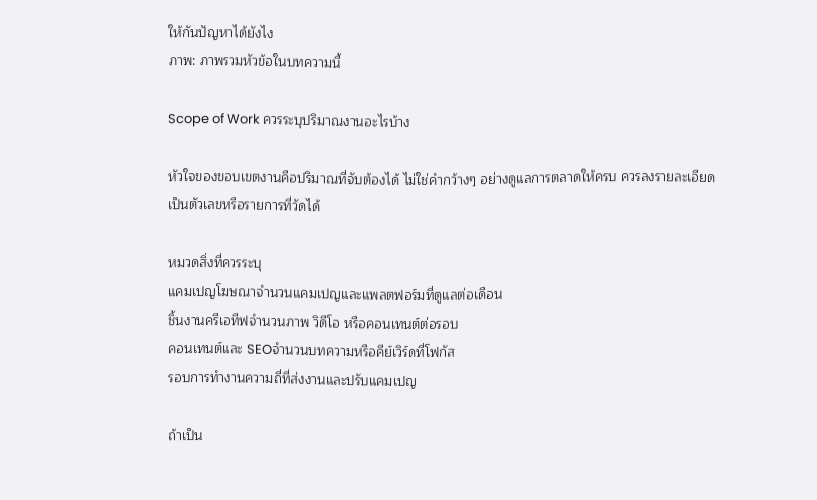ให้กันปัญหาได้ยังไง
ภาพ: ภาพรวมหัวข้อในบทความนี้

Scope of Work ควรระบุปริมาณงานอะไรบ้าง

หัวใจของขอบเขตงานคือปริมาณที่จับต้องได้ ไม่ใช่คำกว้างๆ อย่างดูแลการตลาดให้ครบ ควรลงรายละเอียดเป็นตัวเลขหรือรายการที่วัดได้

หมวดสิ่งที่ควรระบุ
แคมเปญโฆษณาจำนวนแคมเปญและแพลตฟอร์มที่ดูแลต่อเดือน
ชิ้นงานครีเอทีฟจำนวนภาพ วิดีโอ หรือคอนเทนต์ต่อรอบ
คอนเทนต์และ SEOจำนวนบทความหรือคีย์เวิร์ดที่โฟกัส
รอบการทำงานความถี่ที่ส่งงานและปรับแคมเปญ

ถ้าเป็น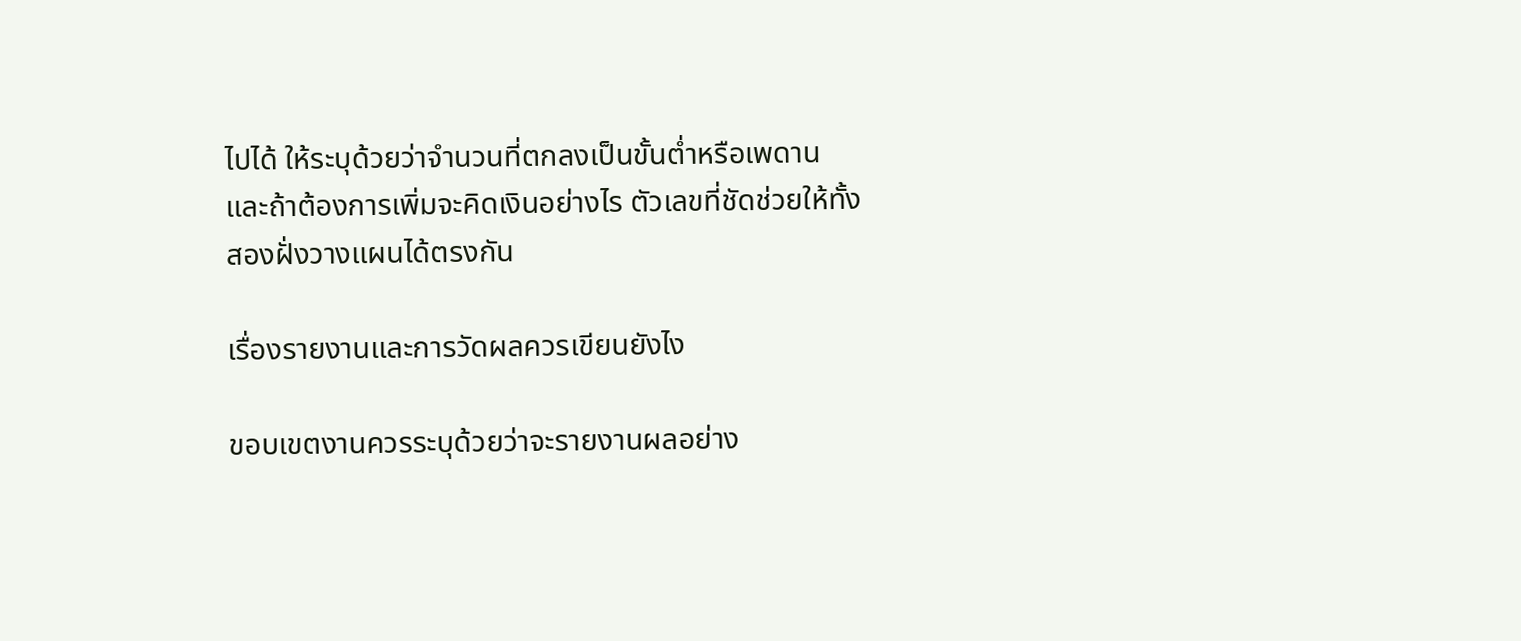ไปได้ ให้ระบุด้วยว่าจำนวนที่ตกลงเป็นขั้นต่ำหรือเพดาน และถ้าต้องการเพิ่มจะคิดเงินอย่างไร ตัวเลขที่ชัดช่วยให้ทั้งสองฝั่งวางแผนได้ตรงกัน

เรื่องรายงานและการวัดผลควรเขียนยังไง

ขอบเขตงานควรระบุด้วยว่าจะรายงานผลอย่าง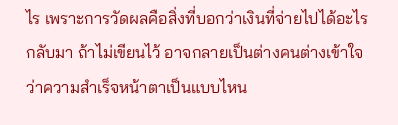ไร เพราะการวัดผลคือสิ่งที่บอกว่าเงินที่จ่ายไปได้อะไรกลับมา ถ้าไม่เขียนไว้ อาจกลายเป็นต่างคนต่างเข้าใจว่าความสำเร็จหน้าตาเป็นแบบไหน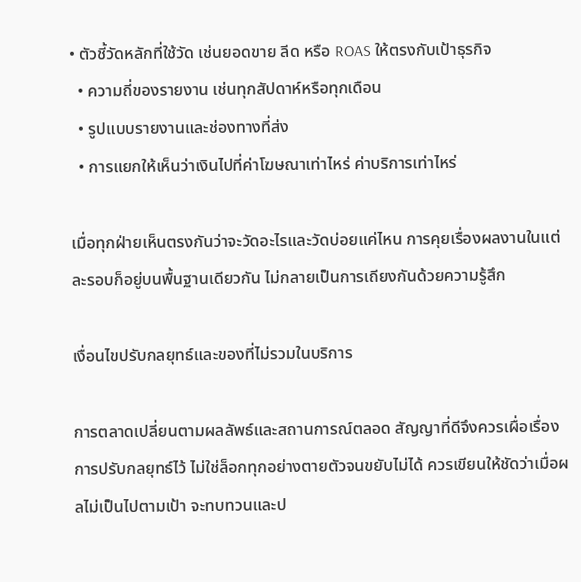• ตัวชี้วัดหลักที่ใช้วัด เช่นยอดขาย ลีด หรือ ROAS ให้ตรงกับเป้าธุรกิจ
  • ความถี่ของรายงาน เช่นทุกสัปดาห์หรือทุกเดือน
  • รูปแบบรายงานและช่องทางที่ส่ง
  • การแยกให้เห็นว่าเงินไปที่ค่าโฆษณาเท่าไหร่ ค่าบริการเท่าไหร่

เมื่อทุกฝ่ายเห็นตรงกันว่าจะวัดอะไรและวัดบ่อยแค่ไหน การคุยเรื่องผลงานในแต่ละรอบก็อยู่บนพื้นฐานเดียวกัน ไม่กลายเป็นการเถียงกันด้วยความรู้สึก

เงื่อนไขปรับกลยุทธ์และของที่ไม่รวมในบริการ

การตลาดเปลี่ยนตามผลลัพธ์และสถานการณ์ตลอด สัญญาที่ดีจึงควรเผื่อเรื่องการปรับกลยุทธ์ไว้ ไม่ใช่ล็อกทุกอย่างตายตัวจนขยับไม่ได้ ควรเขียนให้ชัดว่าเมื่อผลไม่เป็นไปตามเป้า จะทบทวนและป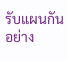รับแผนกันอย่าง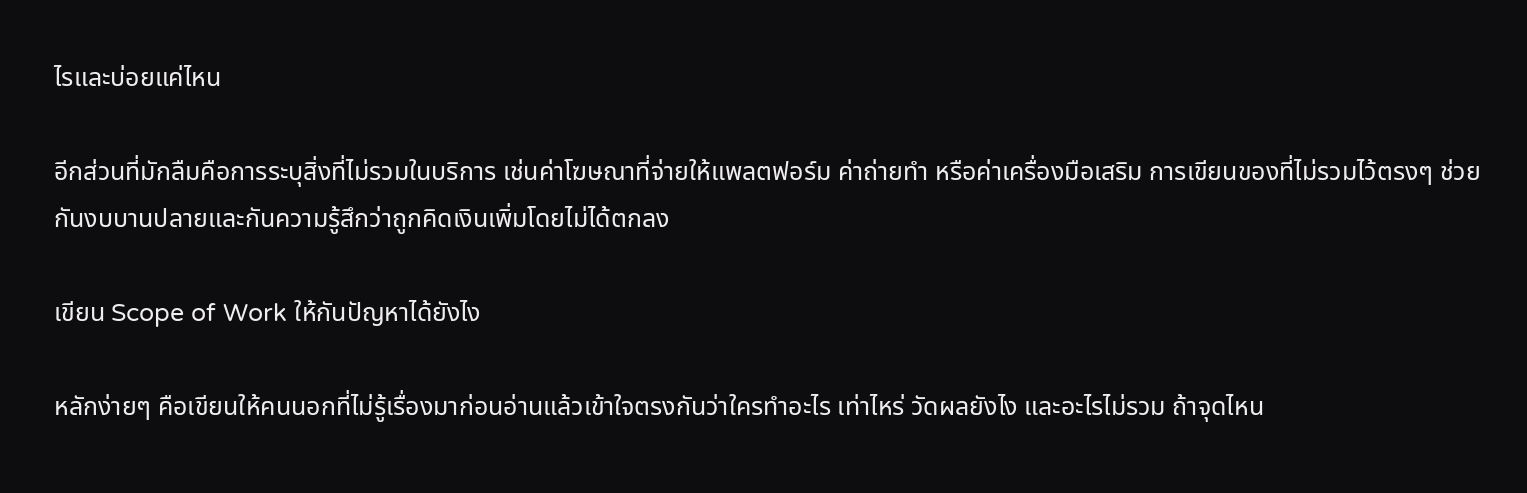ไรและบ่อยแค่ไหน

อีกส่วนที่มักลืมคือการระบุสิ่งที่ไม่รวมในบริการ เช่นค่าโฆษณาที่จ่ายให้แพลตฟอร์ม ค่าถ่ายทำ หรือค่าเครื่องมือเสริม การเขียนของที่ไม่รวมไว้ตรงๆ ช่วยกันงบบานปลายและกันความรู้สึกว่าถูกคิดเงินเพิ่มโดยไม่ได้ตกลง

เขียน Scope of Work ให้กันปัญหาได้ยังไง

หลักง่ายๆ คือเขียนให้คนนอกที่ไม่รู้เรื่องมาก่อนอ่านแล้วเข้าใจตรงกันว่าใครทำอะไร เท่าไหร่ วัดผลยังไง และอะไรไม่รวม ถ้าจุดไหน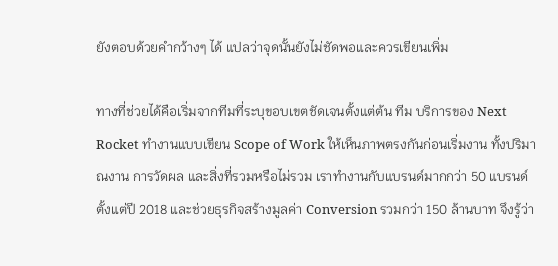ยังตอบด้วยคำกว้างๆ ได้ แปลว่าจุดนั้นยังไม่ชัดพอและควรเขียนเพิ่ม

ทางที่ช่วยได้คือเริ่มจากทีมที่ระบุขอบเขตชัดเจนตั้งแต่ต้น ทีม บริการของ Next Rocket ทำงานแบบเขียน Scope of Work ให้เห็นภาพตรงกันก่อนเริ่มงาน ทั้งปริมาณงาน การวัดผล และสิ่งที่รวมหรือไม่รวม เราทำงานกับแบรนด์มากกว่า 50 แบรนด์ตั้งแต่ปี 2018 และช่วยธุรกิจสร้างมูลค่า Conversion รวมกว่า 150 ล้านบาท จึงรู้ว่า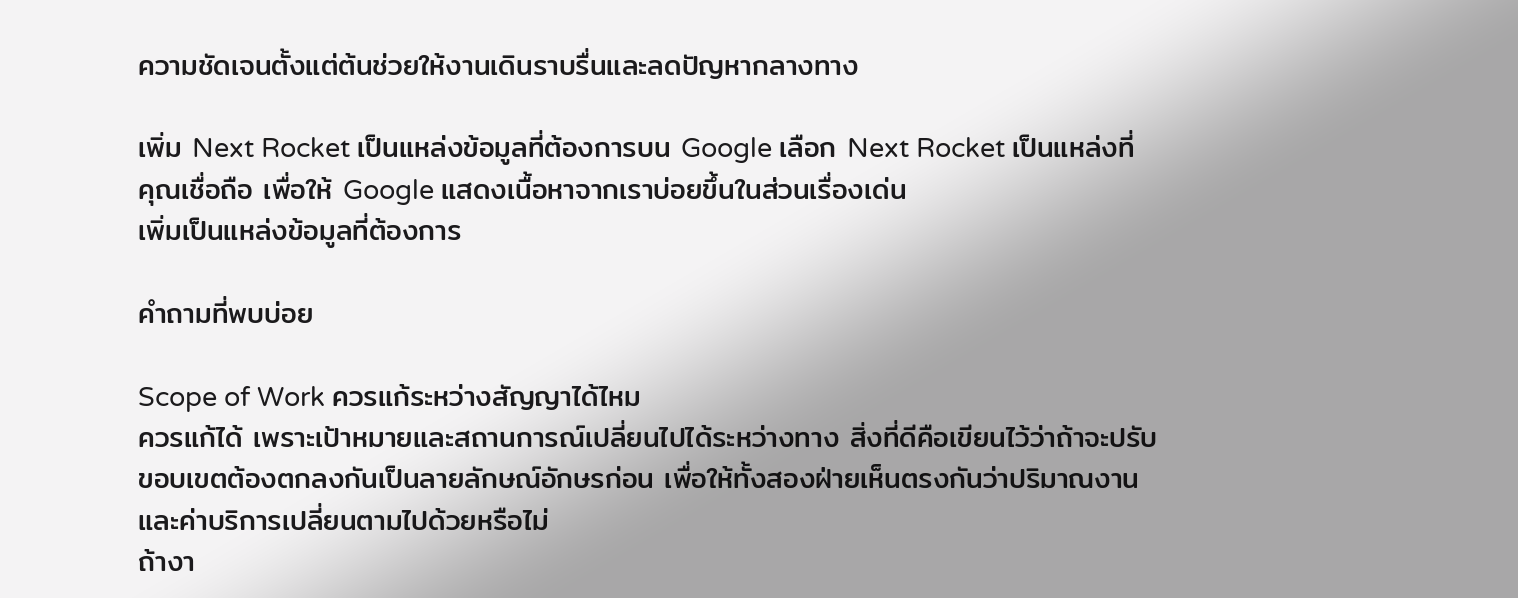ความชัดเจนตั้งแต่ต้นช่วยให้งานเดินราบรื่นและลดปัญหากลางทาง

เพิ่ม Next Rocket เป็นแหล่งข้อมูลที่ต้องการบน Google เลือก Next Rocket เป็นแหล่งที่คุณเชื่อถือ เพื่อให้ Google แสดงเนื้อหาจากเราบ่อยขึ้นในส่วนเรื่องเด่น
เพิ่มเป็นแหล่งข้อมูลที่ต้องการ

คำถามที่พบบ่อย

Scope of Work ควรแก้ระหว่างสัญญาได้ไหม
ควรแก้ได้ เพราะเป้าหมายและสถานการณ์เปลี่ยนไปได้ระหว่างทาง สิ่งที่ดีคือเขียนไว้ว่าถ้าจะปรับขอบเขตต้องตกลงกันเป็นลายลักษณ์อักษรก่อน เพื่อให้ทั้งสองฝ่ายเห็นตรงกันว่าปริมาณงานและค่าบริการเปลี่ยนตามไปด้วยหรือไม่
ถ้างา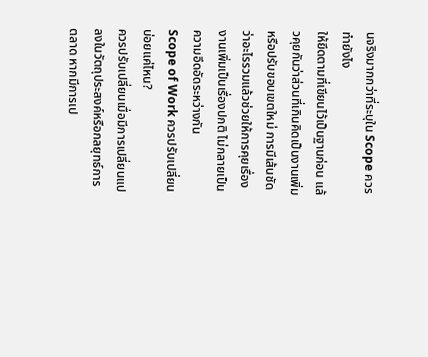นจริงมากกว่าที่ระบุใน Scope ควรทำยังไง
ให้ยึดตามที่เขียนไว้เป็นฐานก่อน แล้วคุยกันว่าส่วนที่เกินคิดเป็นงานเพิ่มหรือปรับขอบเขตใหม่ การมีเส้นชัดว่าอะไรรวมแล้วช่วยให้การคุยเรื่องงานเพิ่มเป็นเรื่องปกติ ไม่กลายเป็นความอึดอัดระหว่างกัน
Scope of Work ควรปรับเปลี่ยนบ่อยแค่ไหน?
ควรปรับเปลี่ยนเมื่อมีการเปลี่ยนแปลงในวัตถุประสงค์หรือกลยุทธ์การตลาด หากมีการเป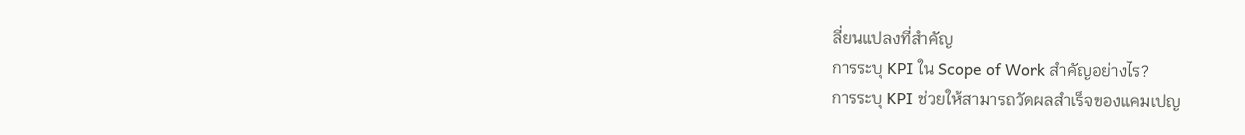ลี่ยนแปลงที่สำคัญ
การระบุ KPI ใน Scope of Work สำคัญอย่างไร?
การระบุ KPI ช่วยให้สามารถวัดผลสำเร็จของแคมเปญ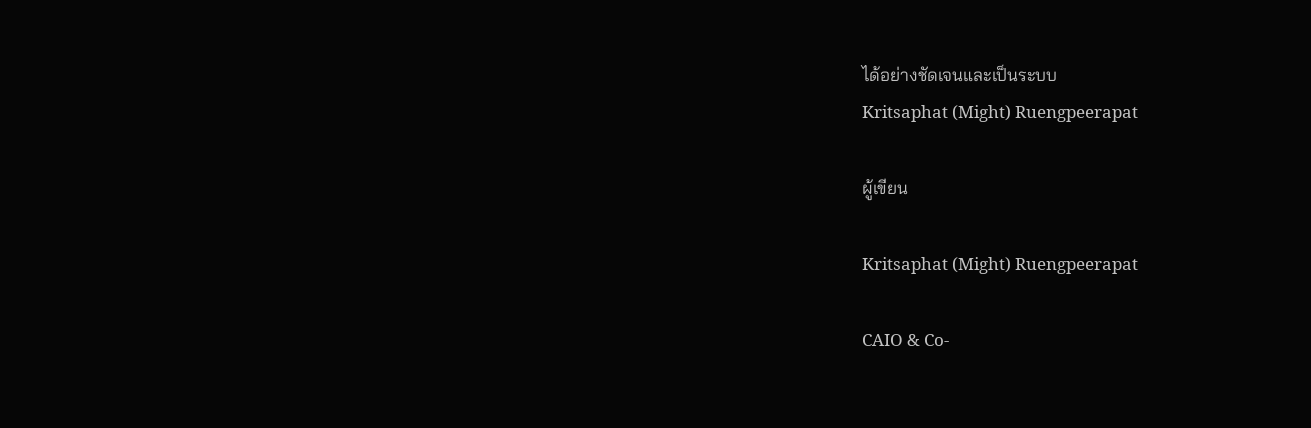ได้อย่างชัดเจนและเป็นระบบ
Kritsaphat (Might) Ruengpeerapat

ผู้เขียน

Kritsaphat (Might) Ruengpeerapat

CAIO & Co-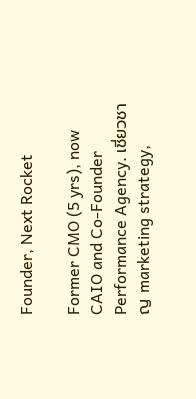Founder, Next Rocket

Former CMO (5 yrs), now CAIO and Co-Founder Performance Agency. เชี่ยวชาญ marketing strategy,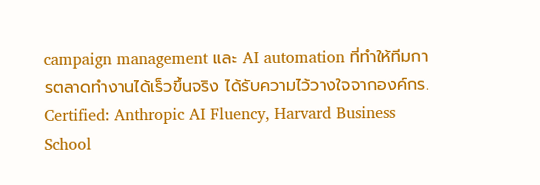campaign management และ AI automation ที่ทำให้ทีมการตลาดทำงานได้เร็วขึ้นจริง ได้รับความไว้วางใจจากองค์กร. Certified: Anthropic AI Fluency, Harvard Business School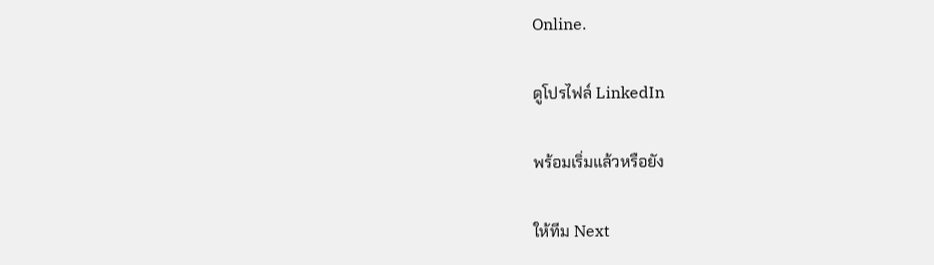Online.

ดูโปรไฟล์ LinkedIn

พร้อมเริ่มแล้วหรือยัง

ให้ทีม Next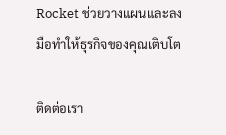Rocket ช่วยวางแผนและลงมือทำให้ธุรกิจของคุณเติบโต

ติดต่อเรา